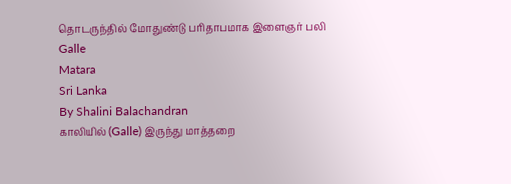தொடருந்தில் மோதுண்டு பரிதாபமாக இளைஞர் பலி
Galle
Matara
Sri Lanka
By Shalini Balachandran
காலியில் (Galle) இருந்து மாத்தறை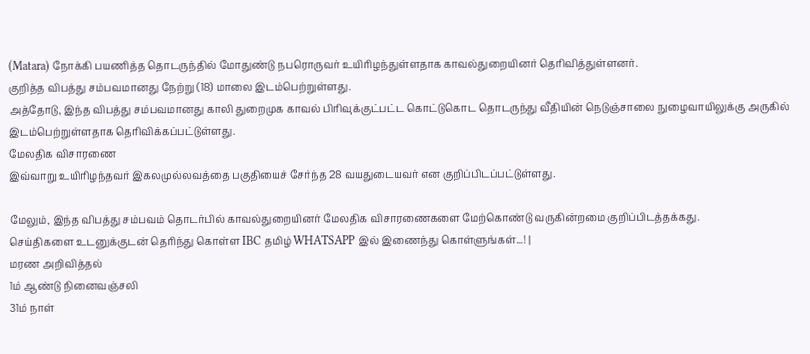(Matara) நோக்கி பயணித்த தொடருந்தில் மோதுண்டு நபரொருவர் உயிரிழந்துள்ளதாக காவல்துறையினர் தெரிவித்துள்ளனர்.
குறித்த விபத்து சம்பவமானது நேற்று (18) மாலை இடம்பெற்றுள்ளது.
அத்தோடு, இந்த விபத்து சம்பவமானது காலி துறைமுக காவல் பிரிவுக்குட்பட்ட கொட்டுகொட தொடருந்து வீதியின் நெடுஞ்சாலை நுழைவாயிலுக்கு அருகில் இடம்பெற்றுள்ளதாக தெரிவிக்கப்பட்டுள்ளது.
மேலதிக விசாரணை
இவ்வாறு உயிரிழந்தவர் இகலமுல்லவத்தை பகுதியைச் சேர்ந்த 28 வயதுடையவர் என குறிப்பிடப்பட்டுள்ளது.

மேலும், இந்த விபத்து சம்பவம் தொடர்பில் காவல்துறையினர் மேலதிக விசாரணைகளை மேற்கொண்டு வருகின்றமை குறிப்பிடத்தக்கது.
செய்திகளை உடனுக்குடன் தெரிந்து கொள்ள IBC தமிழ் WHATSAPP இல் இணைந்து கொள்ளுங்கள்...! |
மரண அறிவித்தல்
1ம் ஆண்டு நினைவஞ்சலி
31ம் நாள்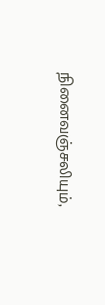நினைவஞ்சலியும்,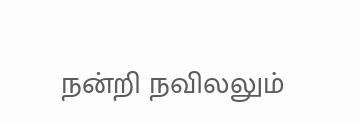நன்றி நவிலலும்